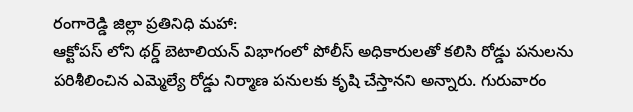రంగారెడ్డి జిల్లా ప్రతినిధి మహా:
ఆక్టోపస్ లోని థర్డ్ బెటాలియన్ విభాగంలో పోలీస్ అధికారులతో కలిసి రోడ్డు పనులను పరిశీలించిన ఎమ్మెల్యే రోడ్డు నిర్మాణ పనులకు కృషి చేస్తానని అన్నారు. గురువారం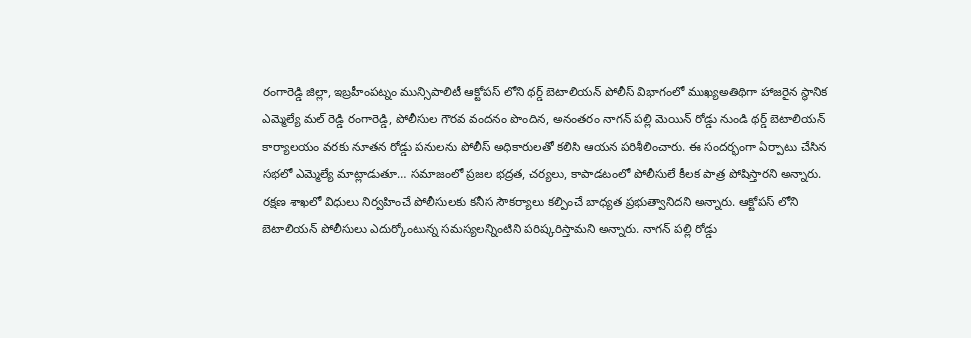రంగారెడ్డి జిల్లా, ఇబ్రహీంపట్నం మున్సిపాలిటీ ఆక్టోపస్ లోని థర్డ్ బెటాలియన్ పోలీస్ విభాగంలో ముఖ్యఅతిథిగా హాజరైన స్థానిక ఎమ్మెల్యే మల్ రెడ్డి రంగారెడ్డి, పోలీసుల గౌరవ వందనం పొందిన, అనంతరం నాగన్ పల్లి మెయిన్ రోడ్డు నుండి థర్డ్ బెటాలియన్ కార్యాలయం వరకు నూతన రోడ్డు పనులను పోలీస్ అధికారులతో కలిసి ఆయన పరిశీలించారు. ఈ సందర్భంగా ఏర్పాటు చేసిన సభలో ఎమ్మెల్యే మాట్లాడుతూ… సమాజంలో ప్రజల భద్రత, చర్యలు, కాపాడటంలో పోలీసులే కీలక పాత్ర పోషిస్తారని అన్నారు. రక్షణ శాఖలో విధులు నిర్వహించే పోలీసులకు కనీస సౌకర్యాలు కల్పించే బాధ్యత ప్రభుత్వానిదని అన్నారు. ఆక్టోపస్ లోని బెటాలియన్ పోలీసులు ఎదుర్కోంటున్న సమస్యలన్నింటిని పరిష్కరిస్తామని అన్నారు. నాగన్ పల్లి రోడ్డు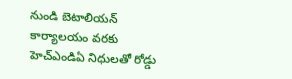నుండి బెటాలియన్ కార్యాలయం వరకు హెచ్ఎండిఏ నిధులతో రోడ్డు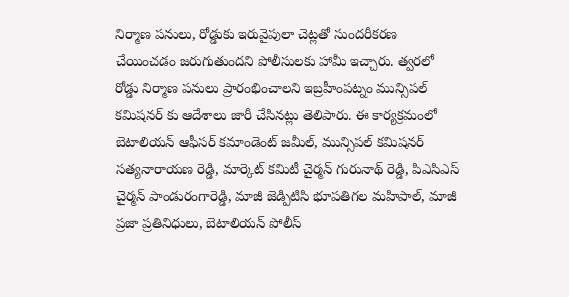నిర్మాణ పనులు, రోడ్డుకు ఇరువైపులా చెట్లతో సుందరీకరణ చేయించడం జరుగుతుందని పోలీసులకు హామీ ఇచ్చారు. త్వరలో రోడ్డు నిర్మాణ పనులు ప్రారంభించాలని ఇబ్రహీంపట్నం మున్సిపల్ కమిషనర్ కు ఆదేశాలు జారీ చేసినట్లు తెలిపారు. ఈ కార్యక్రమంలో బెటాలియన్ ఆఫీసర్ కమాండెంట్ జమీల్, మున్సిపల్ కమిషనర్ సత్యనారాయణ రెడ్డి, మార్కెట్ కమిటీ చైర్మన్ గురునాథ్ రెడ్డి, పిఎసిఎస్ చైర్మన్ పాండురంగారెడ్డి, మాజీ జెడ్పిటిసి భూపతిగల మహిపాల్, మాజీ ప్రజా ప్రతినిధులు, బెటాలియన్ పోలీస్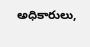అధికారులు,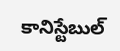కానిస్టేబుల్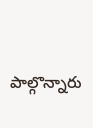పాల్గొన్నారు